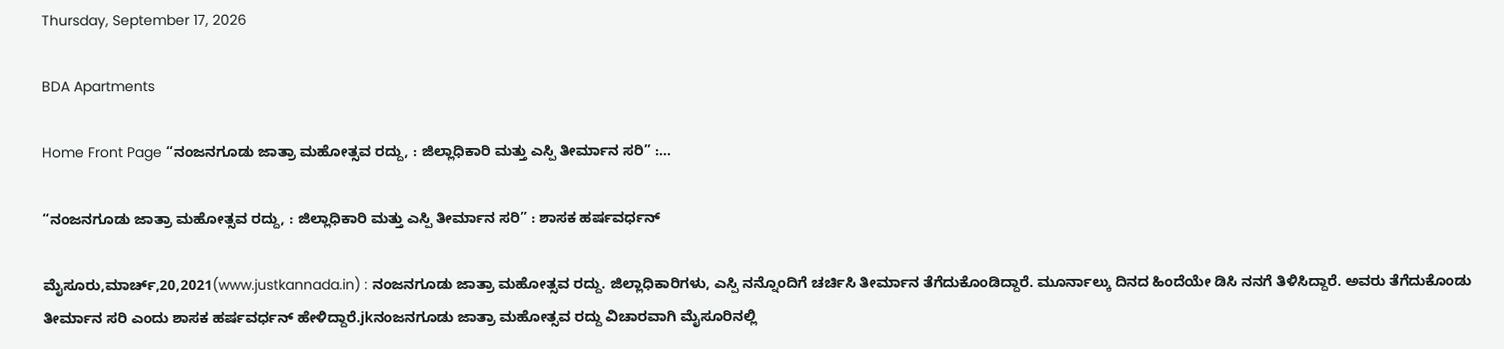Thursday, September 17, 2026

BDA Apartments

Home Front Page “ನಂಜನಗೂಡು ಜಾತ್ರಾ ಮಹೋತ್ಸವ ರದ್ದು, : ಜಿಲ್ಲಾಧಿಕಾರಿ ಮತ್ತು ಎಸ್ಪಿ ತೀರ್ಮಾನ ಸರಿ” :...

“ನಂಜನಗೂಡು ಜಾತ್ರಾ ಮಹೋತ್ಸವ ರದ್ದು, : ಜಿಲ್ಲಾಧಿಕಾರಿ ಮತ್ತು ಎಸ್ಪಿ ತೀರ್ಮಾನ ಸರಿ” : ಶಾಸಕ ಹರ್ಷವರ್ಧನ್

ಮೈಸೂರು,ಮಾರ್ಚ್,20,2021(www.justkannada.in) : ನಂಜನಗೂಡು ಜಾತ್ರಾ ಮಹೋತ್ಸವ ರದ್ದು. ಜಿಲ್ಲಾಧಿಕಾರಿಗಳು, ಎಸ್ಪಿ ನನ್ನೊಂದಿಗೆ ಚರ್ಚಿಸಿ ತೀರ್ಮಾನ ತೆಗೆದುಕೊಂಡಿದ್ದಾರೆ. ಮೂರ್ನಾಲ್ಕು ದಿನದ ಹಿಂದೆಯೇ ಡಿಸಿ ನನಗೆ ತಿಳಿಸಿದ್ದಾರೆ. ಅವರು ತೆಗೆದುಕೊಂಡು ತೀರ್ಮಾನ ಸರಿ ಎಂದು ಶಾಸಕ ಹರ್ಷವರ್ಧನ್ ಹೇಳಿದ್ದಾರೆ.jkನಂಜನಗೂಡು ಜಾತ್ರಾ ಮಹೋತ್ಸವ ರದ್ದು ವಿಚಾರವಾಗಿ ಮೈಸೂರಿನಲ್ಲಿ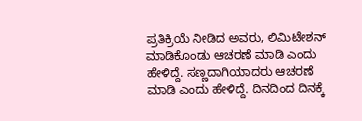ಪ್ರತಿಕ್ರಿಯೆ ನೀಡಿದ ಅವರು, ಲಿಮಿಟೇಶನ್ ಮಾಡಿಕೊಂಡು ಆಚರಣೆ ಮಾಡಿ ಎಂದು ಹೇಳಿದ್ದೆ. ಸಣ್ಣದಾಗಿಯಾದರು ಆಚರಣೆ ಮಾಡಿ ಎಂದು ಹೇಳಿದ್ದೆ. ದಿನದಿಂದ ದಿನಕ್ಕೆ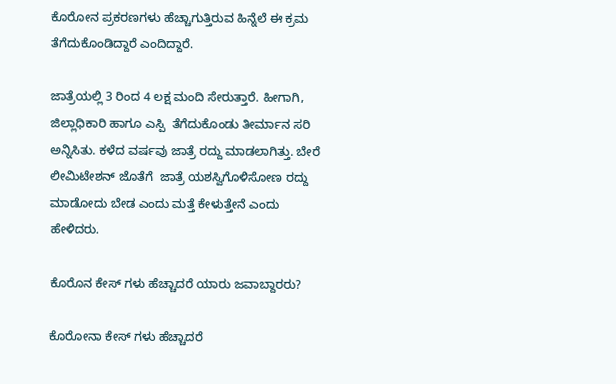ಕೊರೋನ ಪ್ರಕರಣಗಳು ಹೆಚ್ಚಾಗುತ್ತಿರುವ ಹಿನ್ನೆಲೆ ಈ ಕ್ರಮ ತೆಗೆದುಕೊಂಡಿದ್ದಾರೆ ಎಂದಿದ್ದಾರೆ.

ಜಾತ್ರೆಯಲ್ಲಿ 3 ರಿಂದ 4 ಲಕ್ಷ ಮಂದಿ ಸೇರುತ್ತಾರೆ. ಹೀಗಾಗಿ, ಜಿಲ್ಲಾಧಿಕಾರಿ ಹಾಗೂ ಎಸ್ಪಿ  ತೆಗೆದುಕೊಂಡು ತೀರ್ಮಾನ ಸರಿ ಅನ್ನಿಸಿತು. ಕಳೆದ ವರ್ಷವು ಜಾತ್ರೆ ರದ್ದು ಮಾಡಲಾಗಿತ್ತು. ಬೇರೆ ಲೀಮಿಟೇಶನ್ ಜೊತೆಗೆ  ಜಾತ್ರೆ ಯಶಸ್ವಿಗೊಳಿಸೋಣ ರದ್ದು ಮಾಡೋದು ಬೇಡ ಎಂದು ಮತ್ತೆ ಕೇಳುತ್ತೇನೆ ಎಂದು ಹೇಳಿದರು.

ಕೊರೊನ ಕೇಸ್ ಗಳು ಹೆಚ್ಚಾದರೆ ಯಾರು ಜವಾಬ್ದಾರರು?

ಕೊರೋನಾ ಕೇಸ್ ಗಳು ಹೆಚ್ಚಾದರೆ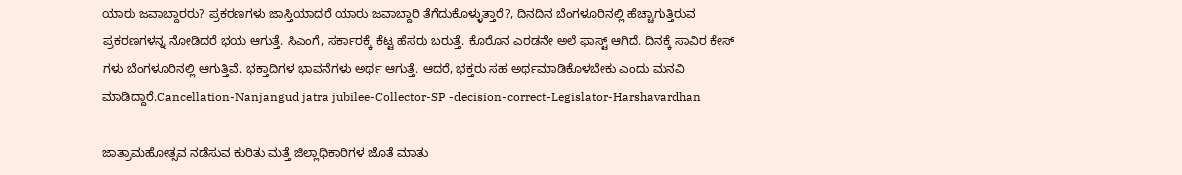ಯಾರು ಜವಾಬ್ದಾರರು? ಪ್ರಕರಣಗಳು ಜಾಸ್ತಿಯಾದರೆ ಯಾರು ಜವಾಬ್ದಾರಿ ತೆಗೆದುಕೊಳ್ಳುತ್ತಾರೆ?, ದಿನದಿನ ಬೆಂಗಳೂರಿನಲ್ಲಿ ಹೆಚ್ಚಾಗುತ್ತಿರುವ ಪ್ರಕರಣಗಳನ್ನ ನೋಡಿದರೆ ಭಯ ಆಗುತ್ತೆ. ಸಿಎಂಗೆ, ಸರ್ಕಾರಕ್ಕೆ ಕೆಟ್ಟ ಹೆಸರು ಬರುತ್ತೆ. ಕೊರೊನ ಎರಡನೇ ಅಲೆ ಫಾಸ್ಟ್ ಆಗಿದೆ. ದಿನಕ್ಕೆ ಸಾವಿರ ಕೇಸ್ ಗಳು ಬೆಂಗಳೂರಿನಲ್ಲಿ ಆಗುತ್ತಿವೆ. ಭಕ್ತಾದಿಗಳ ಭಾವನೆಗಳು ಅರ್ಥ ಆಗುತ್ತೆ. ಆದರೆ, ಭಕ್ತರು ಸಹ ಅರ್ಥಮಾಡಿಕೊಳಬೇಕು ಎಂದು ಮನವಿ ಮಾಡಿದ್ದಾರೆ.Cancellation-Nanjangud jatra jubilee-Collector-SP -decision-correct-Legislator-Harshavardhan

ಜಾತ್ರಾಮಹೋತ್ಸವ ನಡೆಸುವ ಕುರಿತು ಮತ್ತೆ ಜಿಲ್ಲಾಧಿಕಾರಿಗಳ ಜೊತೆ ಮಾತು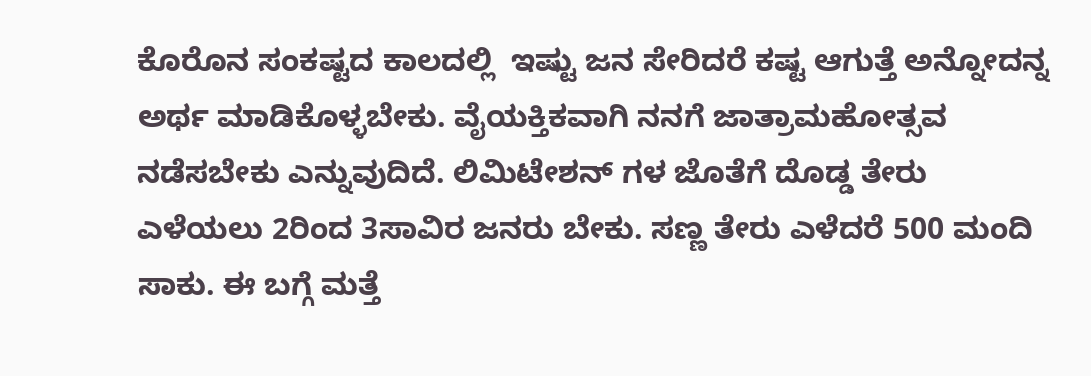ಕೊರೊನ ಸಂಕಷ್ಟದ ಕಾಲದಲ್ಲಿ  ಇಷ್ಟು ಜನ ಸೇರಿದರೆ ಕಷ್ಟ ಆಗುತ್ತೆ ಅನ್ನೋದನ್ನ ಅರ್ಥ ಮಾಡಿಕೊಳ್ಳಬೇಕು. ವೈಯಕ್ತಿಕವಾಗಿ ನನಗೆ ಜಾತ್ರಾಮಹೋತ್ಸವ ನಡೆಸಬೇಕು ಎನ್ನುವುದಿದೆ. ಲಿಮಿಟೇಶನ್ ಗಳ ಜೊತೆಗೆ ದೊಡ್ಡ ತೇರು ಎಳೆಯಲು 2ರಿಂದ 3ಸಾವಿರ ಜನರು ಬೇಕು. ಸಣ್ಣ ತೇರು ಎಳೆದರೆ 500 ಮಂದಿ ಸಾಕು. ಈ ಬಗ್ಗೆ ಮತ್ತೆ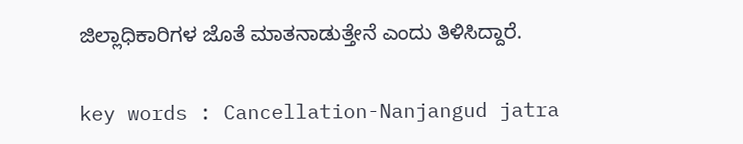ಜಿಲ್ಲಾಧಿಕಾರಿಗಳ ಜೊತೆ ಮಾತನಾಡುತ್ತೇನೆ ಎಂದು ತಿಳಿಸಿದ್ದಾರೆ.

key words : Cancellation-Nanjangud jatra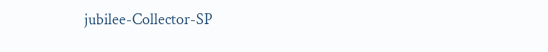jubilee-Collector-SP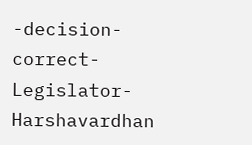-decision-correct-Legislator-Harshavardhan